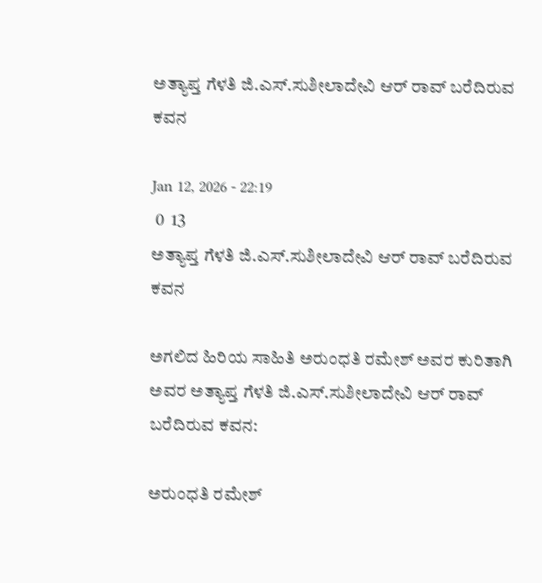ಅತ್ಯಾಪ್ತ ಗೆಳತಿ ಜಿ.ಎಸ್.ಸುಶೀಲಾದೇವಿ ಆರ್ ರಾವ್ ಬರೆದಿರುವ ಕವನ

Jan 12, 2026 - 22:19
 0  13
ಅತ್ಯಾಪ್ತ ಗೆಳತಿ ಜಿ.ಎಸ್.ಸುಶೀಲಾದೇವಿ ಆರ್ ರಾವ್ ಬರೆದಿರುವ ಕವನ

ಅಗಲಿದ ಹಿರಿಯ ಸಾಹಿತಿ ಅರುಂಧತಿ ರಮೇಶ್ ಅವರ ಕುರಿತಾಗಿ ಅವರ ಅತ್ಯಾಪ್ತ ಗೆಳತಿ ಜಿ.ಎಸ್.ಸುಶೀಲಾದೇವಿ ಆರ್ ರಾವ್ ಬರೆದಿರುವ ಕವನ:

ಅರುಂಧತಿ ರಮೇಶ್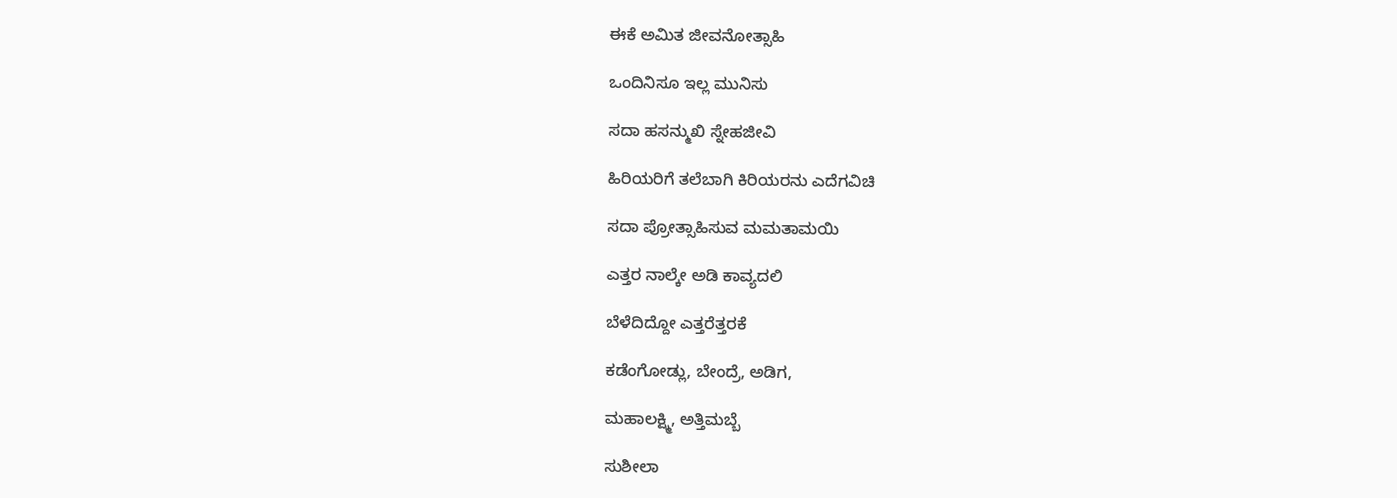ಈಕೆ ಅಮಿತ ಜೀವನೋತ್ಸಾಹಿ

ಒಂದಿನಿಸೂ ಇಲ್ಲ ಮುನಿಸು

ಸದಾ ಹಸನ್ಮುಖಿ ಸ್ನೇಹಜೀವಿ

ಹಿರಿಯರಿಗೆ ತಲೆಬಾಗಿ ಕಿರಿಯರನು ಎದೆಗವಿಚಿ

ಸದಾ ಪ್ರೋತ್ಸಾಹಿಸುವ ಮಮತಾಮಯಿ

ಎತ್ತರ ನಾಲ್ಕೇ ಅಡಿ ಕಾವ್ಯದಲಿ

ಬೆಳೆದಿದ್ದೋ ಎತ್ತರೆತ್ತರಕೆ

ಕಡೆಂಗೋಡ್ಲು, ಬೇಂದ್ರೆ, ಅಡಿಗ,

ಮಹಾಲಕ್ಷ್ಮಿ, ಅತ್ತಿಮಬ್ಬೆ

ಸುಶೀಲಾ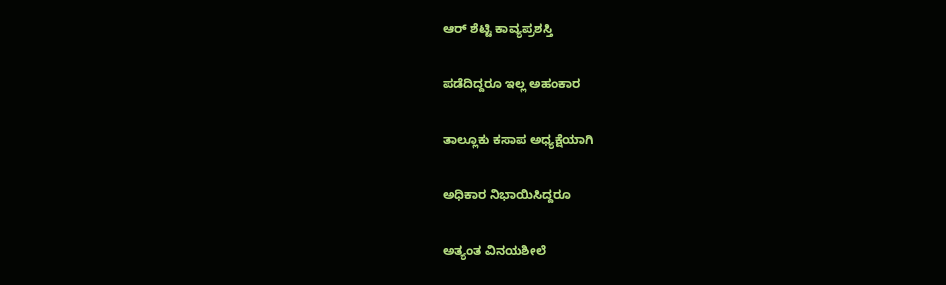ಆರ್ ಶೆಟ್ಟಿ ಕಾವ್ಯಪ್ರಶಸ್ತಿ

ಪಡೆದಿದ್ದರೂ ಇಲ್ಲ ಅಹಂಕಾರ

ತಾಲ್ಲೂಕು ಕಸಾಪ ಅಧ್ಯಕ್ಷೆಯಾಗಿ

ಅಧಿಕಾರ ನಿಭಾಯಿಸಿದ್ದರೂ

ಅತ್ಯಂತ ವಿನಯಶೀಲೆ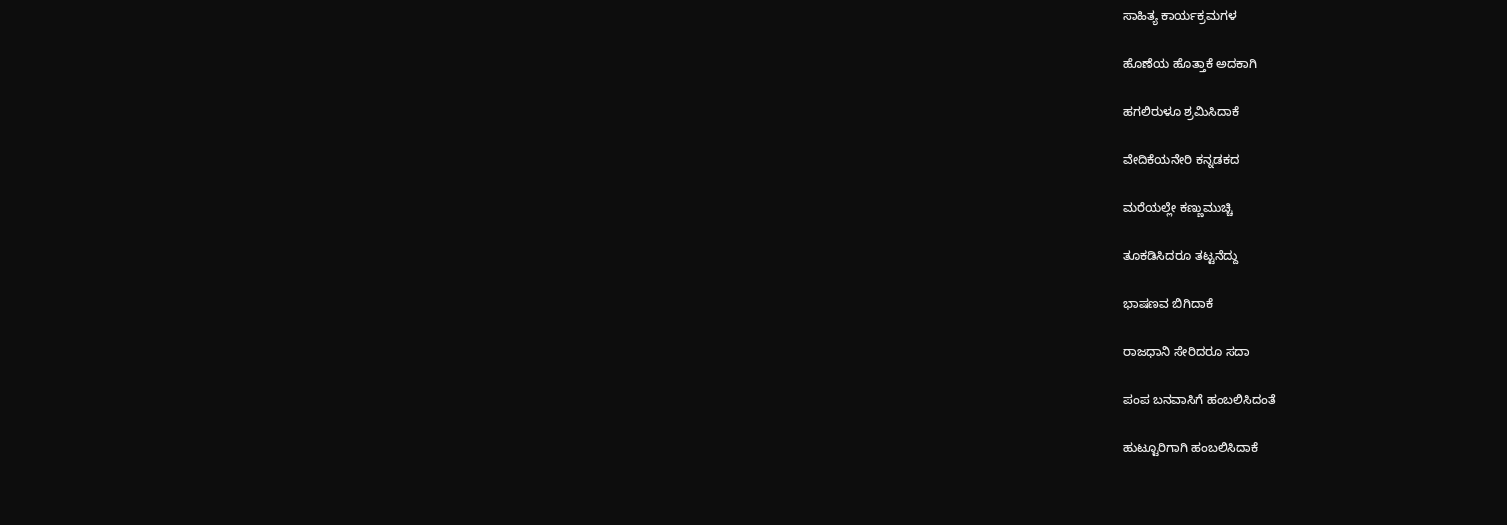ಸಾಹಿತ್ಯ ಕಾರ್ಯಕ್ರಮಗಳ

ಹೊಣೆಯ ಹೊತ್ತಾಕೆ ಅದಕಾಗಿ

ಹಗಲಿರುಳೂ ಶ್ರಮಿಸಿದಾಕೆ

ವೇದಿಕೆಯನೇರಿ ಕನ್ನಡಕದ

ಮರೆಯಲ್ಲೇ ಕಣ್ಣುಮುಚ್ಚಿ

ತೂಕಡಿಸಿದರೂ ತಟ್ಟನೆದ್ದು

ಭಾಷಣವ ಬಿಗಿದಾಕೆ

ರಾಜಧಾನಿ ಸೇರಿದರೂ ಸದಾ

ಪಂಪ ಬನವಾಸಿಗೆ ಹಂಬಲಿಸಿದಂತೆ

ಹುಟ್ಟೂರಿಗಾಗಿ ಹಂಬಲಿಸಿದಾಕೆ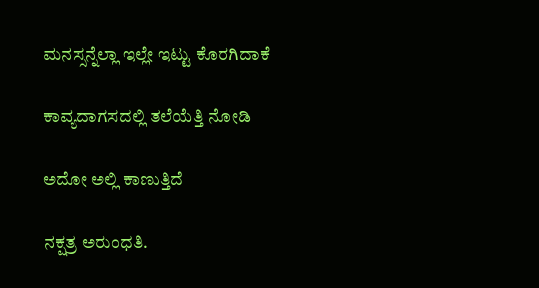ಮನಸ್ಸನ್ನೆಲ್ಲಾ ಇಲ್ಲೇ ಇಟ್ಟು ಕೊರಗಿದಾಕೆ

ಕಾವ್ಯದಾಗಸದಲ್ಲಿ ತಲೆಯೆತ್ತಿ ನೋಡಿ

ಅದೋ ಅಲ್ಲಿ ಕಾಣುತ್ತಿದೆ

ನಕ್ಷತ್ರ ಅರುಂಧತಿ.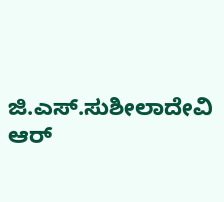ಜಿ.ಎಸ್.ಸುಶೀಲಾದೇವಿ ಆರ್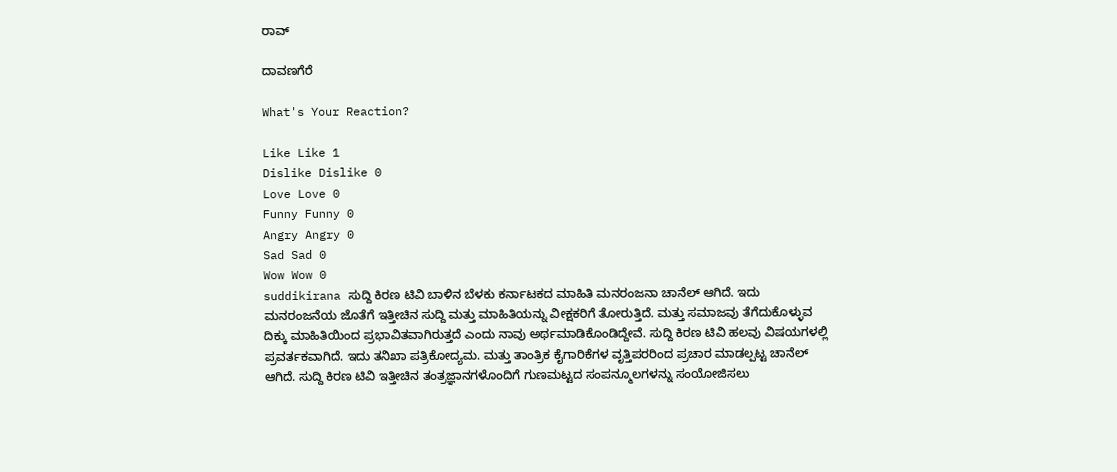ರಾವ್

ದಾವಣಗೆರೆ

What's Your Reaction?

Like Like 1
Dislike Dislike 0
Love Love 0
Funny Funny 0
Angry Angry 0
Sad Sad 0
Wow Wow 0
suddikirana ಸುದ್ದಿ ಕಿರಣ ಟಿವಿ ಬಾಳಿನ ಬೆಳಕು ಕರ್ನಾಟಕದ ಮಾಹಿತಿ ಮನರಂಜನಾ ಚಾನೆಲ್ ಆಗಿದೆ. ಇದು ಮನರಂಜನೆಯ ಜೊತೆಗೆ ಇತ್ತೀಚಿನ ಸುದ್ದಿ ಮತ್ತು ಮಾಹಿತಿಯನ್ನು ವೀಕ್ಷಕರಿಗೆ ತೋರುತ್ತಿದೆ. ಮತ್ತು ಸಮಾಜವು ತೆಗೆದುಕೊಳ್ಳುವ ದಿಕ್ಕು ಮಾಹಿತಿಯಿಂದ ಪ್ರಭಾವಿತವಾಗಿರುತ್ತದೆ ಎಂದು ನಾವು ಅರ್ಥಮಾಡಿಕೊಂಡಿದ್ದೇವೆ. ಸುದ್ದಿ ಕಿರಣ ಟಿವಿ ಹಲವು ವಿಷಯಗಳಲ್ಲಿ ಪ್ರವರ್ತಕವಾಗಿದೆ. ಇದು ತನಿಖಾ ಪತ್ರಿಕೋದ್ಯಮ. ಮತ್ತು ತಾಂತ್ರಿಕ ಕೈಗಾರಿಕೆಗಳ ವೃತ್ತಿಪರರಿಂದ ಪ್ರಚಾರ ಮಾಡಲ್ಪಟ್ಟ ಚಾನೆಲ್ ಆಗಿದೆ. ಸುದ್ದಿ ಕಿರಣ ಟಿವಿ ಇತ್ತೀಚಿನ ತಂತ್ರಜ್ಞಾನಗಳೊಂದಿಗೆ ಗುಣಮಟ್ಟದ ಸಂಪನ್ಮೂಲಗಳನ್ನು ಸಂಯೋಜಿಸಲು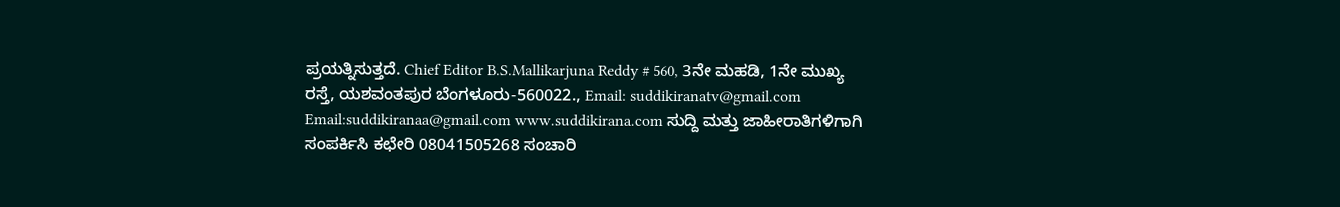ಪ್ರಯತ್ನಿಸುತ್ತದೆ. Chief Editor B.S.Mallikarjuna Reddy # 560, 3ನೇ ಮಹಡಿ, 1ನೇ ಮುಖ್ಯ ರಸ್ತೆ, ಯಶವಂತಪುರ ಬೆಂಗಳೂರು-560022., Email: suddikiranatv@gmail.com Email:suddikiranaa@gmail.com www.suddikirana.com ಸುದ್ದಿ ಮತ್ತು ಜಾಹೀರಾತಿಗಳಿಗಾಗಿ ಸಂಪರ್ಕಿಸಿ ಕಛೇರಿ 08041505268 ಸಂಚಾರಿ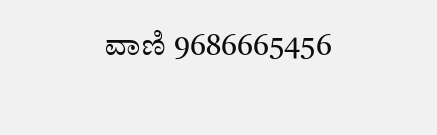ವಾಣಿ 9686665456